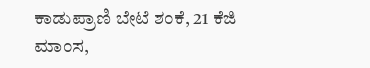ಕಾಡುಪ್ರಾಣಿ ಬೇಟೆ ಶಂಕೆ, 21 ಕೆಜಿ ಮಾಂಸ,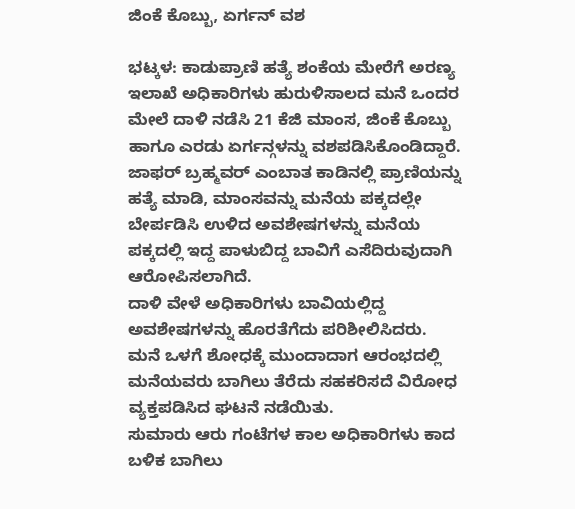ಜಿಂಕೆ ಕೊಬ್ಬು, ಏರ್ಗನ್ ವಶ

ಭಟ್ಕಳ: ಕಾಡುಪ್ರಾಣಿ ಹತ್ಯೆ ಶಂಕೆಯ ಮೇರೆಗೆ ಅರಣ್ಯ ಇಲಾಖೆ ಅಧಿಕಾರಿಗಳು ಹುರುಳಿಸಾಲದ ಮನೆ ಒಂದರ ಮೇಲೆ ದಾಳಿ ನಡೆಸಿ 21 ಕೆಜಿ ಮಾಂಸ, ಜಿಂಕೆ ಕೊಬ್ಬು ಹಾಗೂ ಎರಡು ಏರ್ಗನ್ಗಳನ್ನು ವಶಪಡಿಸಿಕೊಂಡಿದ್ದಾರೆ.
ಜಾಫರ್ ಬ್ರಹ್ಮವರ್ ಎಂಬಾತ ಕಾಡಿನಲ್ಲಿ ಪ್ರಾಣಿಯನ್ನು ಹತ್ಯೆ ಮಾಡಿ, ಮಾಂಸವನ್ನು ಮನೆಯ ಪಕ್ಕದಲ್ಲೇ ಬೇರ್ಪಡಿಸಿ ಉಳಿದ ಅವಶೇಷಗಳನ್ನು ಮನೆಯ ಪಕ್ಕದಲ್ಲಿ ಇದ್ದ ಪಾಳುಬಿದ್ದ ಬಾವಿಗೆ ಎಸೆದಿರುವುದಾಗಿ ಆರೋಪಿಸಲಾಗಿದೆ.
ದಾಳಿ ವೇಳೆ ಅಧಿಕಾರಿಗಳು ಬಾವಿಯಲ್ಲಿದ್ದ ಅವಶೇಷಗಳನ್ನು ಹೊರತೆಗೆದು ಪರಿಶೀಲಿಸಿದರು.
ಮನೆ ಒಳಗೆ ಶೋಧಕ್ಕೆ ಮುಂದಾದಾಗ ಆರಂಭದಲ್ಲಿ ಮನೆಯವರು ಬಾಗಿಲು ತೆರೆದು ಸಹಕರಿಸದೆ ವಿರೋಧ ವ್ಯಕ್ತಪಡಿಸಿದ ಘಟನೆ ನಡೆಯಿತು.
ಸುಮಾರು ಆರು ಗಂಟೆಗಳ ಕಾಲ ಅಧಿಕಾರಿಗಳು ಕಾದ ಬಳಿಕ ಬಾಗಿಲು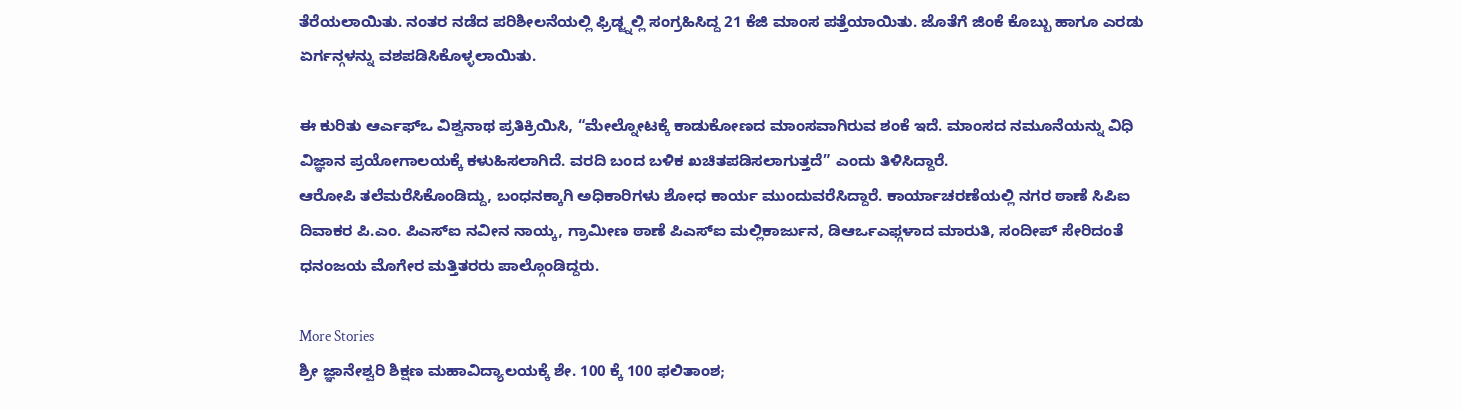ತೆರೆಯಲಾಯಿತು. ನಂತರ ನಡೆದ ಪರಿಶೀಲನೆಯಲ್ಲಿ ಫ್ರಿಡ್ಜ್ನಲ್ಲಿ ಸಂಗ್ರಹಿಸಿದ್ದ 21 ಕೆಜಿ ಮಾಂಸ ಪತ್ತೆಯಾಯಿತು. ಜೊತೆಗೆ ಜಿಂಕೆ ಕೊಬ್ಬು ಹಾಗೂ ಎರಡು ಏರ್ಗನ್ಗಳನ್ನು ವಶಪಡಿಸಿಕೊಳ್ಳಲಾಯಿತು.

ಈ ಕುರಿತು ಆರ್ಎಫ್ಒ ವಿಶ್ವನಾಥ ಪ್ರತಿಕ್ರಿಯಿಸಿ, “ಮೇಲ್ನೋಟಕ್ಕೆ ಕಾಡುಕೋಣದ ಮಾಂಸವಾಗಿರುವ ಶಂಕೆ ಇದೆ. ಮಾಂಸದ ನಮೂನೆಯನ್ನು ವಿಧಿ ವಿಜ್ಞಾನ ಪ್ರಯೋಗಾಲಯಕ್ಕೆ ಕಳುಹಿಸಲಾಗಿದೆ. ವರದಿ ಬಂದ ಬಳಿಕ ಖಚಿತಪಡಿಸಲಾಗುತ್ತದೆ” ಎಂದು ತಿಳಿಸಿದ್ದಾರೆ.
ಆರೋಪಿ ತಲೆಮರೆಸಿಕೊಂಡಿದ್ದು, ಬಂಧನಕ್ಕಾಗಿ ಅಧಿಕಾರಿಗಳು ಶೋಧ ಕಾರ್ಯ ಮುಂದುವರೆಸಿದ್ದಾರೆ. ಕಾರ್ಯಾಚರಣೆಯಲ್ಲಿ ನಗರ ಠಾಣೆ ಸಿಪಿಐ ದಿವಾಕರ ಪಿ.ಎಂ. ಪಿಎಸ್ಐ ನವೀನ ನಾಯ್ಕ, ಗ್ರಾಮೀಣ ಠಾಣೆ ಪಿಎಸ್ಐ ಮಲ್ಲಿಕಾರ್ಜುನ, ಡಿಆರ್ಒಎಫ್ಗಳಾದ ಮಾರುತಿ, ಸಂದೀಪ್ ಸೇರಿದಂತೆ ಧನಂಜಯ ಮೊಗೇರ ಮತ್ತಿತರರು ಪಾಲ್ಗೊಂಡಿದ್ದರು.

More Stories
ಶ್ರೀ ಜ್ಞಾನೇಶ್ವರಿ ಶಿಕ್ಷಣ ಮಹಾವಿದ್ಯಾಲಯಕ್ಕೆ ಶೇ. 100 ಕ್ಕೆ 100 ಫಲಿತಾಂಶ;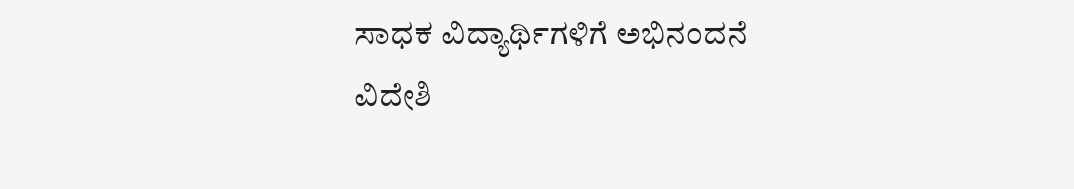ಸಾಧಕ ವಿದ್ಯಾರ್ಥಿಗಳಿಗೆ ಅಭಿನಂದನೆ
ವಿದೇಶಿ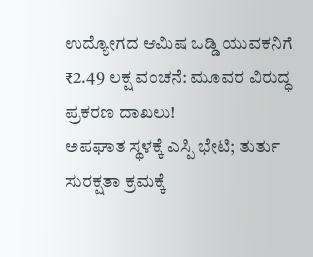ಉದ್ಯೋಗದ ಆಮಿಷ ಒಡ್ಡಿ ಯುವಕನಿಗೆ ₹2.49 ಲಕ್ಷ ವಂಚನೆ: ಮೂವರ ವಿರುದ್ಧ ಪ್ರಕರಣ ದಾಖಲು!
ಅಪಘಾತ ಸ್ಥಳಕ್ಕೆ ಎಸ್ಪಿ ಭೇಟಿ; ತುರ್ತು ಸುರಕ್ಷತಾ ಕ್ರಮಕ್ಕೆ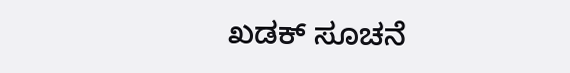ಖಡಕ್ ಸೂಚನೆ